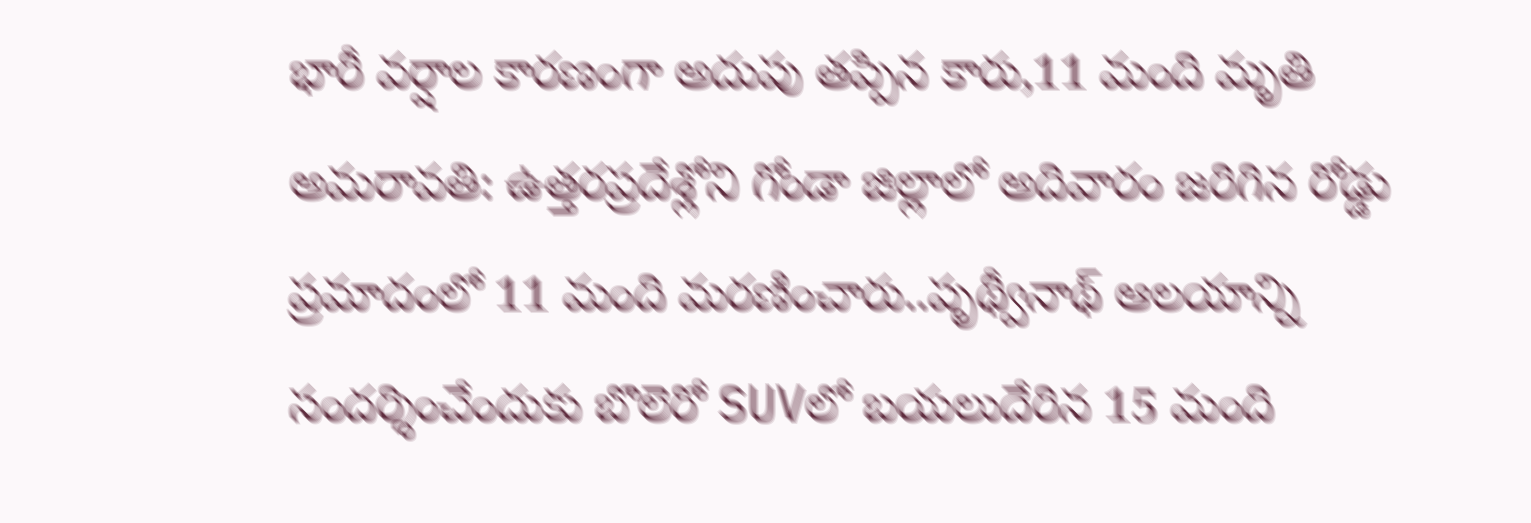భారీ వర్షాల కారణంగా అదుపు తప్పిన కారు,11 మంది మృతి
అమరావతి: ఉత్తరప్రదేశ్లోని గోండా జిల్లాలో అదివారం జరిగిన రోడ్డు ప్రమాదంలో 11 మంది మరణించారు..పృథ్వీనాథ్ ఆలయాన్ని సందర్శించేందుకు బొలెరో SUVలో బయలుదేరిన 15 మంది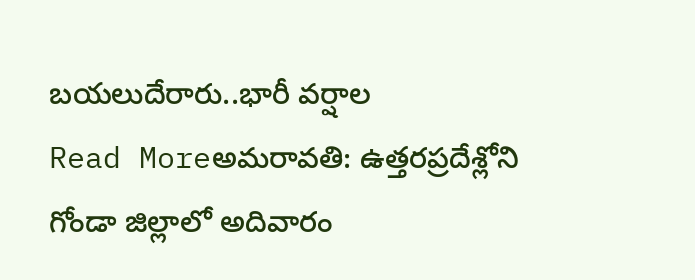బయలుదేరారు..భారీ వర్షాల
Read Moreఅమరావతి: ఉత్తరప్రదేశ్లోని గోండా జిల్లాలో అదివారం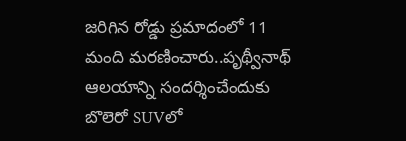జరిగిన రోడ్డు ప్రమాదంలో 11 మంది మరణించారు..పృథ్వీనాథ్ ఆలయాన్ని సందర్శించేందుకు బొలెరో SUVలో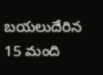బయలుదేరిన 15 మంది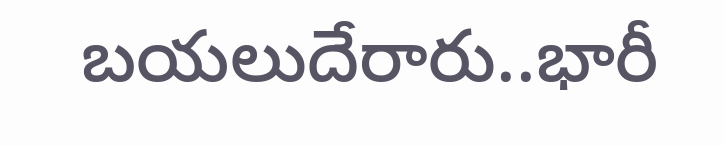బయలుదేరారు..భారీ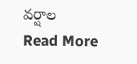వర్షాల
Read More